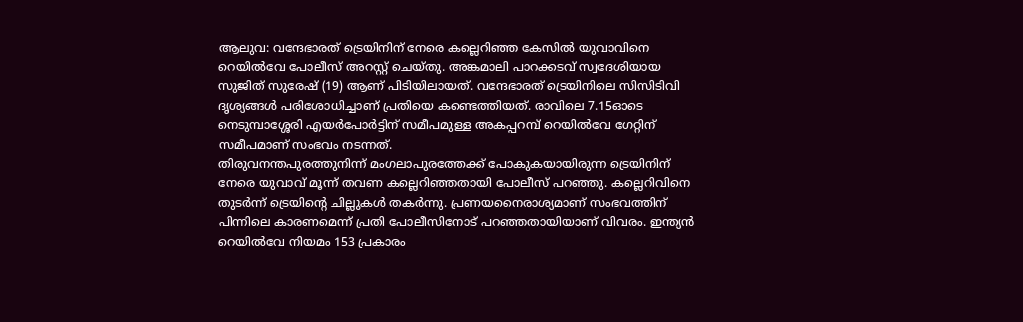ആലുവ: വന്ദേഭാരത് ട്രെയിനിന് നേരെ കല്ലെറിഞ്ഞ കേസിൽ യുവാവിനെ റെയിൽവേ പോലീസ് അറസ്റ്റ് ചെയ്തു. അങ്കമാലി പാറക്കടവ് സ്വദേശിയായ സുജിത് സുരേഷ് (19) ആണ് പിടിയിലായത്. വന്ദേഭാരത് ട്രെയിനിലെ സിസിടിവി ദൃശ്യങ്ങൾ പരിശോധിച്ചാണ് പ്രതിയെ കണ്ടെത്തിയത്. രാവിലെ 7.15ഓടെ നെടുമ്പാശ്ശേരി എയർപോർട്ടിന് സമീപമുള്ള അകപ്പറമ്പ് റെയിൽവേ ഗേറ്റിന് സമീപമാണ് സംഭവം നടന്നത്.
തിരുവനന്തപുരത്തുനിന്ന് മംഗലാപുരത്തേക്ക് പോകുകയായിരുന്ന ട്രെയിനിന് നേരെ യുവാവ് മൂന്ന് തവണ കല്ലെറിഞ്ഞതായി പോലീസ് പറഞ്ഞു. കല്ലെറിവിനെ തുടർന്ന് ട്രെയിന്റെ ചില്ലുകൾ തകർന്നു. പ്രണയനൈരാശ്യമാണ് സംഭവത്തിന് പിന്നിലെ കാരണമെന്ന് പ്രതി പോലീസിനോട് പറഞ്ഞതായിയാണ് വിവരം. ഇന്ത്യൻ റെയിൽവേ നിയമം 153 പ്രകാരം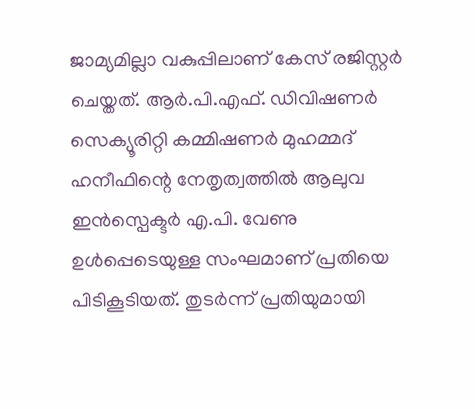ജാമ്യമില്ലാ വകുപ്പിലാണ് കേസ് രജിസ്റ്റർ ചെയ്തത്. ആർ.പി.എഫ്. ഡിവിഷണർ സെക്യൂരിറ്റി കമ്മിഷണർ മുഹമ്മദ് ഹനീഫിന്റെ നേതൃത്വത്തിൽ ആലുവ ഇൻസ്പെക്ടർ എ.പി. വേണു ഉൾപ്പെടെയുള്ള സംഘമാണ് പ്രതിയെ പിടികൂടിയത്. തുടർന്ന് പ്രതിയുമായി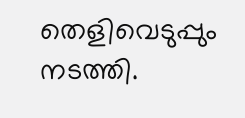തെളിവെടുപ്പും നടത്തി.